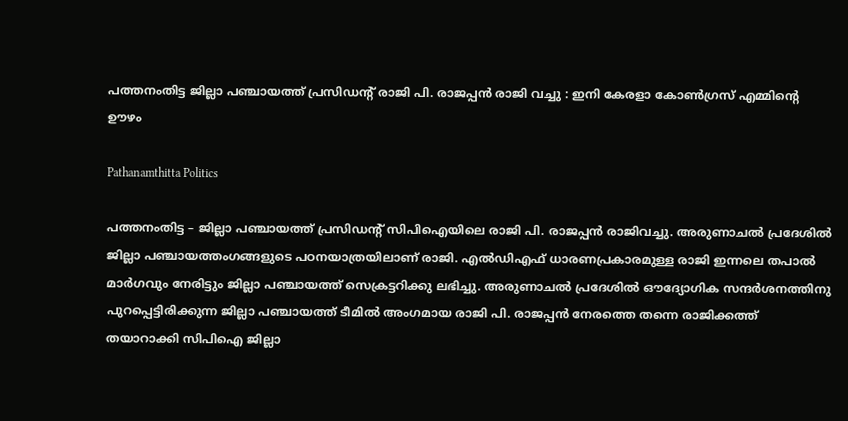പത്തനംതിട്ട ജില്ലാ പഞ്ചായത്ത് പ്രസിഡന്റ് രാജി പി. രാജപ്പൻ രാജി വച്ചു : ഇനി കേരളാ കോൺഗ്രസ് എമ്മിന്റെ ഊഴം

Pathanamthitta Politics

പത്തനംതിട്ട – ജില്ലാ പഞ്ചായത്ത് പ്രസിഡന്റ് സിപിഐയിലെ രാജി പി. രാജപ്പന്‍ രാജിവച്ചു. അരുണാചല്‍ പ്രദേശില്‍ ജില്ലാ പഞ്ചായത്തംഗങ്ങളുടെ പഠനയാത്രയിലാണ് രാജി. എല്‍ഡിഎഫ് ധാരണപ്രകാരമുള്ള രാജി ഇന്നലെ തപാല്‍ മാര്‍ഗവും നേരിട്ടും ജില്ലാ പഞ്ചായത്ത് സെക്രട്ടറിക്കു ലഭിച്ചു. അരുണാചല്‍ പ്രദേശില്‍ ഔദ്യോഗിക സന്ദര്‍ശനത്തിനു പുറപ്പെട്ടിരിക്കുന്ന ജില്ലാ പഞ്ചായത്ത് ടീമില്‍ അംഗമായ രാജി പി. രാജപ്പന്‍ നേരത്തെ തന്നെ രാജിക്കത്ത് തയാറാക്കി സിപിഐ ജില്ലാ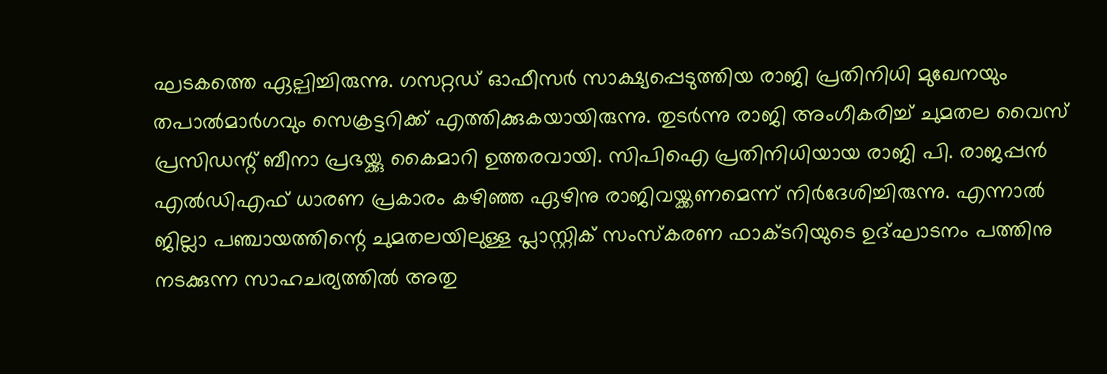ഘടകത്തെ ഏല്പിച്ചിരുന്നു. ഗസറ്റഡ് ഓഫീസര്‍ സാക്ഷ്യപ്പെടുത്തിയ രാജി പ്രതിനിധി മുഖേനയും തപാല്‍മാര്‍ഗവും സെക്രട്ടറിക്ക് എത്തിക്കുകയായിരുന്നു. തുടര്‍ന്നു രാജി അംഗീകരിച്ച് ചുമതല വൈസ് പ്രസിഡന്റ് ബീനാ പ്രഭയ്ക്കു കൈമാറി ഉത്തരവായി. സിപിഐ പ്രതിനിധിയായ രാജി പി. രാജപ്പന്‍ എല്‍ഡിഎഫ് ധാരണ പ്രകാരം കഴിഞ്ഞ ഏഴിനു രാജിവയ്ക്കണമെന്ന് നിര്‍ദേശിച്ചിരുന്നു. എന്നാല്‍ ജില്ലാ പഞ്ചായത്തിന്റെ ചുമതലയിലുള്ള പ്ലാസ്റ്റിക് സംസ്‌കരണ ഫാക്ടറിയുടെ ഉദ്ഘാടനം പത്തിനു നടക്കുന്ന സാഹചര്യത്തില്‍ അതു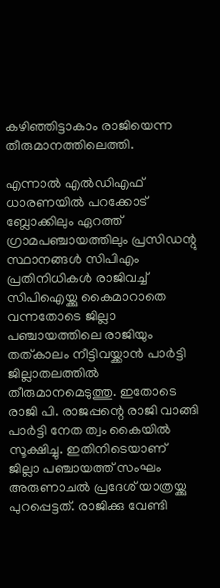കഴിഞ്ഞിട്ടാകാം രാജിയെന്ന തീരുമാനത്തിലെത്തി.

എന്നാല്‍ എല്‍ഡിഎഫ് ധാരണയില്‍ പറക്കോട് ബ്ലോക്കിലും ഏറത്ത് ഗ്രാമപഞ്ചായത്തിലും പ്രസിഡന്റു സ്ഥാനങ്ങള്‍ സിപിഎം പ്രതിനിധികള്‍ രാജിവച്ച് സിപിഐയ്ക്കു കൈമാറാതെ വന്നതോടെ ജില്ലാ പഞ്ചായത്തിലെ രാജിയും തത്കാലം നീട്ടിവയ്ക്കാന്‍ പാര്‍ട്ടി ജില്ലാതലത്തില്‍ തീരുമാനമെടുത്തു. ഇതോടെ രാജി പി. രാജപ്പന്റെ രാജി വാങ്ങി പാര്‍ട്ടി നേത ത്വം കൈയില്‍ സൂക്ഷിച്ചു. ഇതിനിടെയാണ് ജില്ലാ പഞ്ചായത്ത് സംഘം അരുണാചല്‍ പ്രദേശ് യാത്രയ്ക്കു പുറപ്പെട്ടത്. രാജിക്കു വേണ്ടി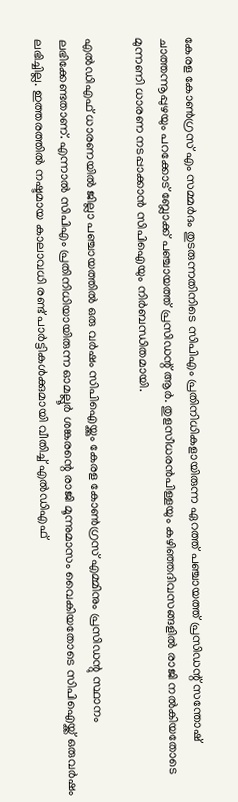കേരള കോണ്‍ഗ്രസ് എം സമ്മര്‍ദം തുടരുന്നതിനിടെ സിപിഎം പ്രതിനിധികളായിരുന്ന ഏറത്ത് പഞ്ചായത്ത് പ്രസിഡന്റ് സന്തോഷ് ചാത്തന്നൂപ്പുഴയും പറക്കോട് ബ്ലോക്ക് പഞ്ചായത്ത് പ്രസിഡന്റ് ആര്‍. തുളസീധരന്‍പിള്ളയും കഴിഞ്ഞദിവസങ്ങളില്‍ രാജി നല്‍കിയതോടെ മുന്നണി ധാരണ നടപ്പാക്കാന്‍ സിപിഐയും നിര്‍ബന്ധിതമായി.

എല്‍ഡിഎഫ് ധാരണയില്‍ ജില്ലാ പഞ്ചായത്തില്‍ ഒരു വര്‍ഷം സിപിഐയ്ക്കും കേരള കോണ്‍ഗ്രസ് എമ്മിനും പ്രസിഡന്റു സ്ഥാനം ലഭിക്കേണ്ടതാണ്. എന്നാല്‍ സിപിഎം പ്രതിനിധിയായിരുന്ന ഓമല്ലൂര്‍ ശങ്കരന്റെ രാജി മൂന്നുമാസം വൈകിയതോടെ സിപിഐയ്ക്ക് ഒരുവര്‍ഷം ലഭിച്ചില്ല. ഇത്തരത്തില്‍ നഷ്ടമായ കാലാവധി രണ്ട് പാര്‍ട്ടികള്‍ക്കുമായി വീതിച്ച് എല്‍ഡിഎഫ്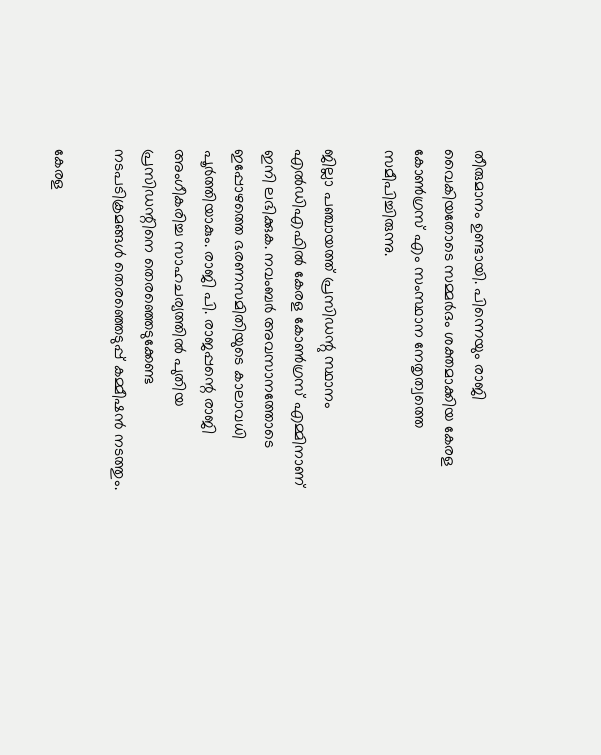തീരുമാനം ഉണ്ടായി. പിന്നെയും രാജി വൈകിയതോടെ സമ്മര്‍ദം ശക്തമാക്കിയ കേരള കോണ്‍ഗ്രസ് എം സംസ്ഥാന നേതൃത്വത്തെ സമീപിച്ചിരുന്നു.

ജില്ലാ പഞ്ചായത്ത് പ്രസിഡന്റു സ്ഥാനം എല്‍ഡിഎഫില്‍ കേരള കോണ്‍ഗ്രസ് എമ്മിനാണ് ഇനി ലഭിക്കുക. നവംബര്‍ അവസാനത്തോടെ ഇപ്പോഴത്തെ ഭരണസമിതിയുടെ കാലാവധി പൂര്‍ത്തിയാകും. രാജി പി. രാജപ്പന്റെ രാജി അംഗീകരിച്ച സാഹചര്യത്തില്‍ പുതിയ പ്രസിഡന്റിനെ തെരഞ്ഞെടുക്കേണ്ട നടപടിക്രമങ്ങള്‍ തെരഞ്ഞെടുപ്പ് കമ്മീഷന്‍ നടത്തും.

കേരള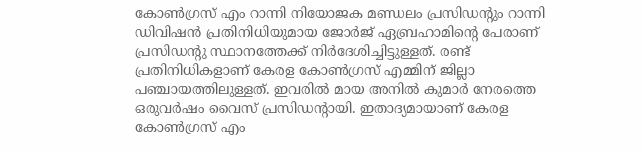കോണ്‍ഗ്രസ് എം റാന്നി നിയോജക മണ്ഡലം പ്രസിഡന്റും റാന്നി ഡിവിഷന്‍ പ്രതിനിധിയുമായ ജോര്‍ജ് ഏബ്രഹാമിന്റെ പേരാണ് പ്രസിഡന്റു സ്ഥാനത്തേക്ക് നിര്‍ദേശിച്ചിട്ടുള്ളത്. രണ്ട് പ്രതിനിധികളാണ് കേരള കോണ്‍ഗ്രസ് എമ്മിന് ജില്ലാ പഞ്ചായത്തിലുള്ളത്. ഇവരില്‍ മായ അനില്‍ കുമാര്‍ നേരത്തെ ഒരുവര്‍ഷം വൈസ് പ്രസിഡന്റായി. ഇതാദ്യമായാണ് കേരള കോണ്‍ഗ്രസ് എം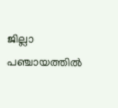ജില്ലാ പഞ്ചായത്തില്‍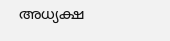അധ്യക്ഷ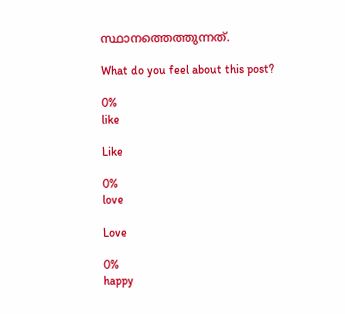സ്ഥാനത്തെത്തുന്നത്.

What do you feel about this post?

0%
like

Like

0%
love

Love

0%
happy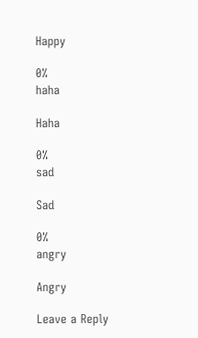Happy

0%
haha

Haha

0%
sad

Sad

0%
angry

Angry

Leave a Reply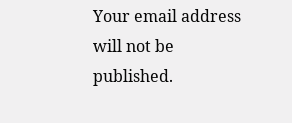Your email address will not be published.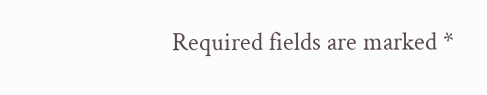Required fields are marked *